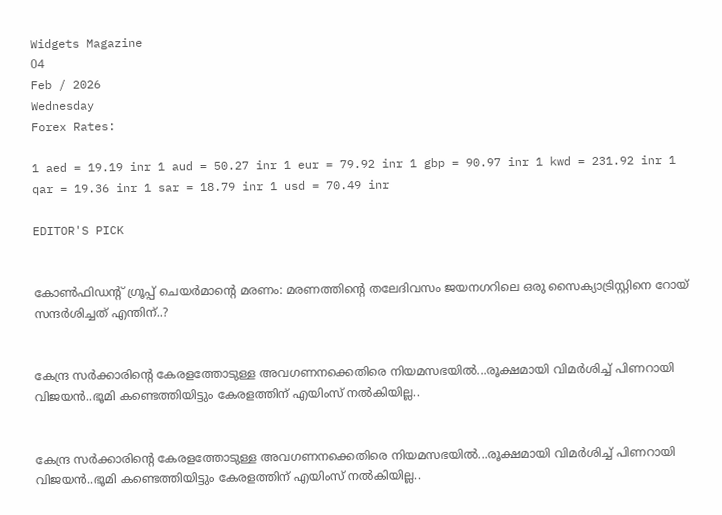Widgets Magazine
04
Feb / 2026
Wednesday
Forex Rates:

1 aed = 19.19 inr 1 aud = 50.27 inr 1 eur = 79.92 inr 1 gbp = 90.97 inr 1 kwd = 231.92 inr 1 qar = 19.36 inr 1 sar = 18.79 inr 1 usd = 70.49 inr

EDITOR'S PICK


കോൺഫിഡന്റ് ഗ്രൂപ്പ് ചെയർമാന്റെ മരണം: മരണത്തിന്റെ തലേദിവസം ജയനഗറിലെ ഒരു സൈക്യാട്രിസ്റ്റിനെ റോയ് സന്ദർശിച്ചത് എന്തിന്..?


കേന്ദ്ര സർക്കാരിന്റെ കേരളത്തോടുള്ള അവഗണനക്കെതിരെ നിയമസഭയിൽ...രൂക്ഷമായി വിമർശിച്ച് പിണറായി വിജയൻ..ഭൂമി കണ്ടെത്തിയിട്ടും കേരളത്തിന് എയിംസ് നൽകിയില്ല..


കേന്ദ്ര സർക്കാരിന്റെ കേരളത്തോടുള്ള അവഗണനക്കെതിരെ നിയമസഭയിൽ...രൂക്ഷമായി വിമർശിച്ച് പിണറായി വിജയൻ..ഭൂമി കണ്ടെത്തിയിട്ടും കേരളത്തിന് എയിംസ് നൽകിയില്ല..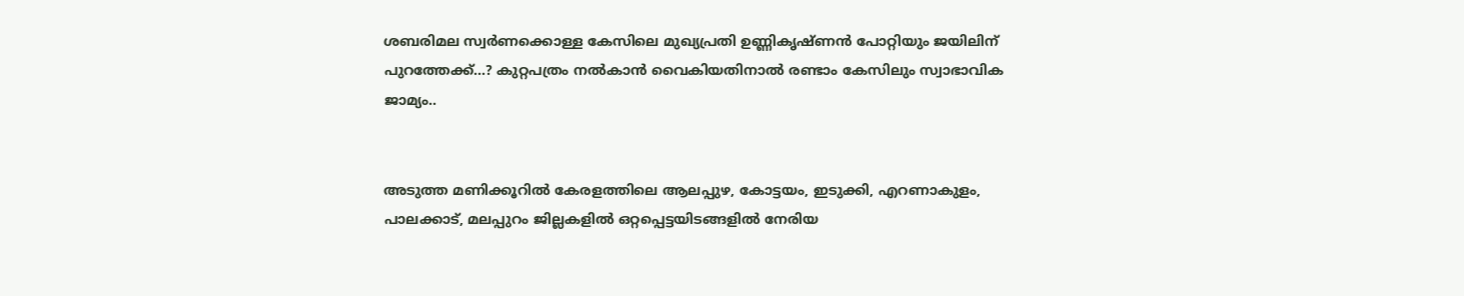ശബരിമല സ്വർണക്കൊള്ള കേസിലെ മുഖ്യപ്രതി ഉണ്ണികൃഷ്ണൻ പോറ്റിയും ജയിലിന് പുറത്തേക്ക്...? കുറ്റപത്രം നൽകാൻ വൈകിയതിനാൽ രണ്ടാം കേസിലും സ്വാഭാവിക ജാമ്യം..


അടുത്ത മണിക്കൂറിൽ കേരളത്തിലെ ആലപ്പുഴ, കോട്ടയം, ഇടുക്കി, എറണാകുളം, പാലക്കാട്, മലപ്പുറം ജില്ലകളിൽ ഒറ്റപ്പെട്ടയിടങ്ങളിൽ നേരിയ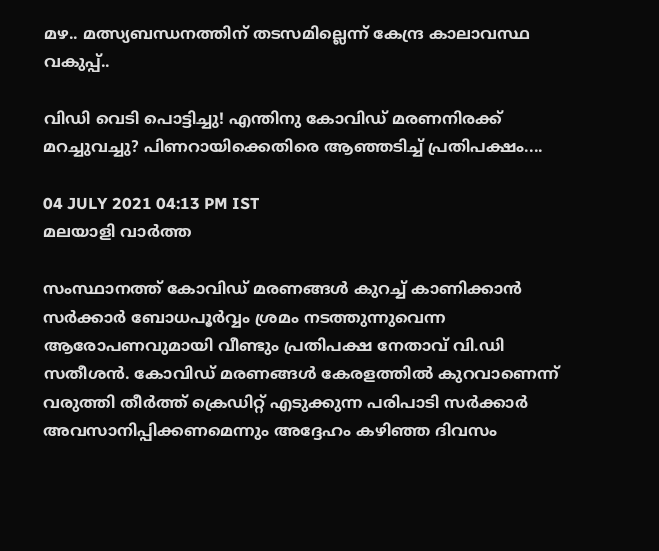മഴ.. മത്സ്യബന്ധനത്തിന് തടസമില്ലെന്ന് കേന്ദ്ര കാലാവസ്ഥ വകുപ്പ്..

വിഡി വെടി പൊട്ടിച്ചു! എന്തിനു കോവിഡ് മരണനിരക്ക് മറച്ചുവച്ചു? പിണറായിക്കെതിരെ ആഞ്ഞടിച്ച് പ്രതിപക്ഷം....

04 JULY 2021 04:13 PM IST
മലയാളി വാര്‍ത്ത

സംസ്ഥാനത്ത് കോവിഡ് മരണങ്ങൾ കുറച്ച് കാണിക്കാൻ സർക്കാർ ബോധപൂർവ്വം ശ്രമം നടത്തുന്നുവെന്ന ആരോപണവുമായി വീണ്ടും പ്രതിപക്ഷ നേതാവ് വി.ഡി സതീശൻ. കോവിഡ് മരണങ്ങൾ കേരളത്തിൽ കുറവാണെന്ന് വരുത്തി തീർത്ത് ക്രെഡിറ്റ് എടുക്കുന്ന പരിപാടി സർക്കാർ അവസാനിപ്പിക്കണമെന്നും അദ്ദേഹം കഴിഞ്ഞ ദിവസം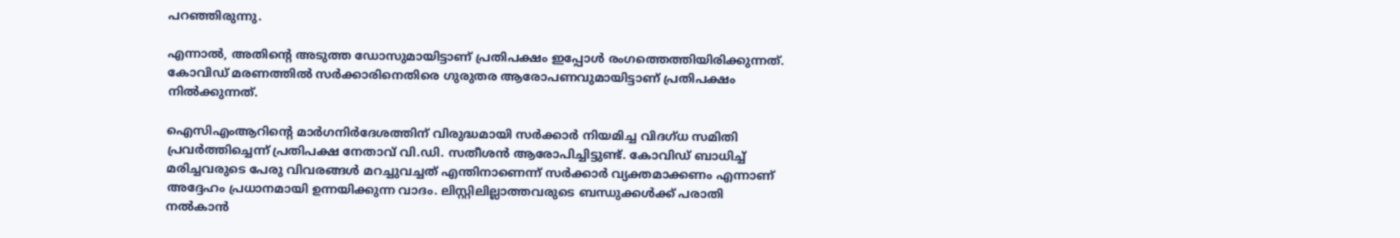പറഞ്ഞിരുന്നു.

എന്നാൽ, അതിന്റെ അടുത്ത ഡോസുമായിട്ടാണ് പ്രതിപക്ഷം ഇപ്പോൾ രംഗത്തെത്തിയിരിക്കുന്നത്. കോവിഡ് മരണത്തിൽ സർക്കാരിനെതിരെ ഗുരുതര ആരോപണവുമായിട്ടാണ് പ്രതിപക്ഷം നിൽക്കുന്നത്.

ഐസിഎംആറിന്റെ മാർഗനിർദേശത്തിന് വിരുദ്ധമായി സർക്കാർ നിയമിച്ച വിദഗ്ധ സമിതി പ്രവർത്തിച്ചെന്ന് പ്രതിപക്ഷ നേതാവ് വി.ഡി. സതീശൻ ആരോപിച്ചിട്ടുണ്ട്. കോവിഡ് ബാധിച്ച് മരിച്ചവരുടെ പേരു വിവരങ്ങൾ മറച്ചുവച്ചത് എന്തിനാണെന്ന് സർക്കാർ വ്യക്തമാക്കണം എന്നാണ് അദ്ദേഹം പ്രധാനമായി ഉന്നയിക്കുന്ന വാദം. ലിസ്റ്റിലില്ലാത്തവരുടെ ബന്ധുക്കൾക്ക് പരാതി നൽകാൻ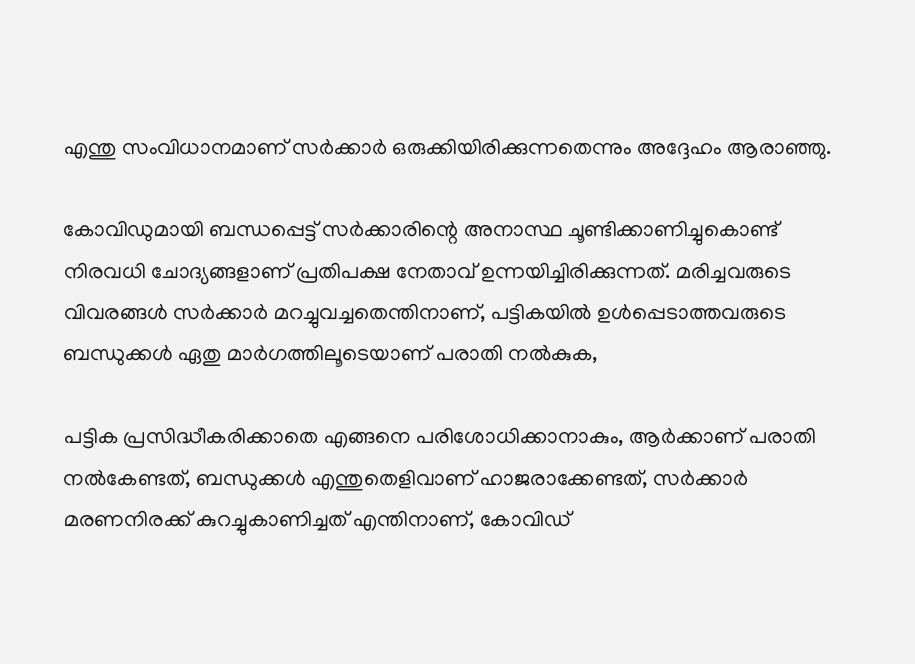എന്തു സംവിധാനമാണ് സർക്കാർ ഒരുക്കിയിരിക്കുന്നതെന്നും അദ്ദേഹം ആരാഞ്ഞു.

കോവിഡുമായി ബന്ധപ്പെട്ട് സർക്കാരിന്റെ അനാസ്ഥ ചൂണ്ടിക്കാണിച്ചുകൊണ്ട് നിരവധി ചോദ്യങ്ങളാണ് പ്രതിപക്ഷ നേതാവ് ഉന്നയിച്ചിരിക്കുന്നത്. മരിച്ചവരുടെ വിവരങ്ങൾ സർക്കാർ മറച്ചുവച്ചതെന്തിനാണ്, പട്ടികയിൽ ഉൾപ്പെടാത്തവരുടെ ബന്ധുക്കൾ ഏതു മാർഗത്തിലൂടെയാണ് പരാതി നൽകുക,

പട്ടിക പ്രസിദ്ധീകരിക്കാതെ എങ്ങനെ പരിശോധിക്കാനാകും, ആർക്കാണ് പരാതി നൽകേണ്ടത്, ബന്ധുക്കൾ എന്തുതെളിവാണ് ഹാജരാക്കേണ്ടത്, സർക്കാർ മരണനിരക്ക് കുറച്ചുകാണിച്ചത് എന്തിനാണ്, കോവിഡ്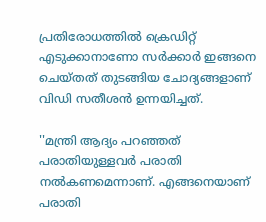പ്രതിരോധത്തിൽ ക്രെഡിറ്റ് എടുക്കാനാണോ സർക്കാർ ഇങ്ങനെ ചെയ്തത് തുടങ്ങിയ ചോദ്യങ്ങളാണ് വിഡി സതീശൻ ഉന്നയിച്ചത്.

''മന്ത്രി ആദ്യം പറഞ്ഞത് പരാതിയുള്ളവർ പരാതി നൽകണമെന്നാണ്. എങ്ങനെയാണ് പരാതി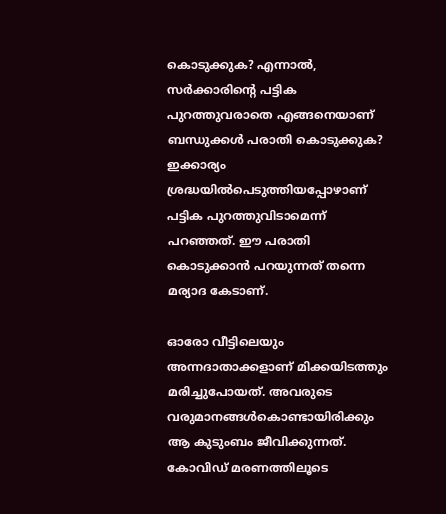കൊടുക്കുക? എന്നാൽ, സർക്കാരിന്റെ പട്ടിക പുറത്തുവരാതെ എങ്ങനെയാണ് ബന്ധുക്കൾ പരാതി കൊടുക്കുക? ഇക്കാര്യം ശ്രദ്ധയിൽപെടുത്തിയപ്പോഴാണ് പട്ടിക പുറത്തുവിടാമെന്ന് പറഞ്ഞത്. ഈ പരാതി കൊടുക്കാൻ പറയുന്നത് തന്നെ മര്യാദ കേടാണ്.

ഓരോ വീട്ടിലെയും അന്നദാതാക്കളാണ് മിക്കയിടത്തും മരിച്ചുപോയത്. അവരുടെ വരുമാനങ്ങൾകൊണ്ടായിരിക്കും ആ കുടുംബം ജീവിക്കുന്നത്. കോവിഡ് മരണത്തിലൂടെ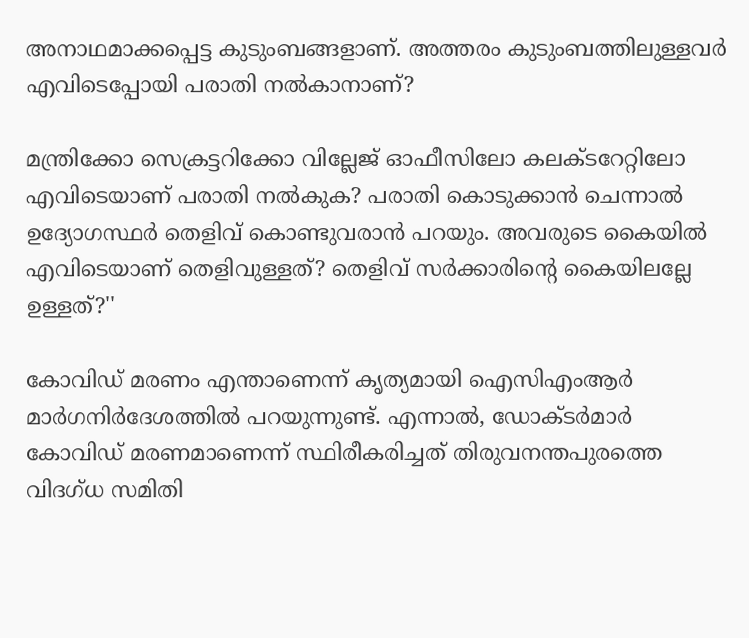അനാഥമാക്കപ്പെട്ട കുടുംബങ്ങളാണ്. അത്തരം കുടുംബത്തിലുള്ളവർ എവിടെപ്പോയി പരാതി നൽകാനാണ്?

മന്ത്രിക്കോ സെക്രട്ടറിക്കോ വില്ലേജ് ഓഫീസിലോ കലക്ടറേറ്റിലോ എവിടെയാണ് പരാതി നൽകുക? പരാതി കൊടുക്കാൻ ചെന്നാൽ ഉദ്യോഗസ്ഥർ തെളിവ് കൊണ്ടുവരാൻ പറയും. അവരുടെ കൈയിൽ എവിടെയാണ് തെളിവുള്ളത്? തെളിവ് സർക്കാരിന്റെ കൈയിലല്ലേ ഉള്ളത്?''

കോവിഡ് മരണം എന്താണെന്ന് കൃത്യമായി ഐസിഎംആർ മാർഗനിർദേശത്തിൽ പറയുന്നുണ്ട്. എന്നാൽ, ഡോക്ടർമാർ കോവിഡ് മരണമാണെന്ന് സ്ഥിരീകരിച്ചത് തിരുവനന്തപുരത്തെ വിദഗ്ധ സമിതി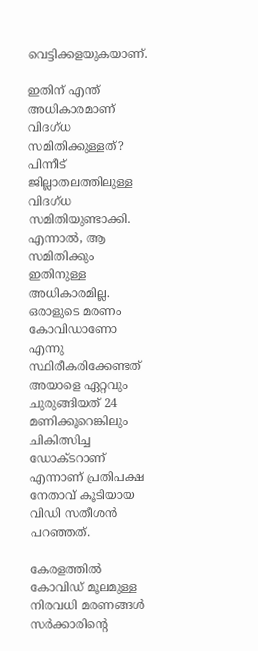വെട്ടിക്കളയുകയാണ്.

ഇതിന് എന്ത് അധികാരമാണ് വിദഗ്ധ സമിതിക്കുള്ളത്? പിന്നീട് ജില്ലാതലത്തിലുള്ള വിദഗ്ധ സമിതിയുണ്ടാക്കി. എന്നാൽ, ആ സമിതിക്കും ഇതിനുള്ള അധികാരമില്ല. ഒരാളുടെ മരണം കോവിഡാണോ എന്നു സ്ഥിരീകരിക്കേണ്ടത് അയാളെ ഏറ്റവും ചുരുങ്ങിയത് 24 മണിക്കൂറെങ്കിലും ചികിത്സിച്ച ഡോക്ടറാണ് എന്നാണ് പ്രതിപക്ഷ നേതാവ് കൂടിയായ വിഡി സതീശൻ പറഞ്ഞത്.

കേരളത്തിൽ കോവിഡ് മൂലമുള്ള നിരവധി മരണങ്ങൾ സർക്കാരിന്റെ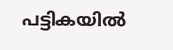പട്ടികയിൽ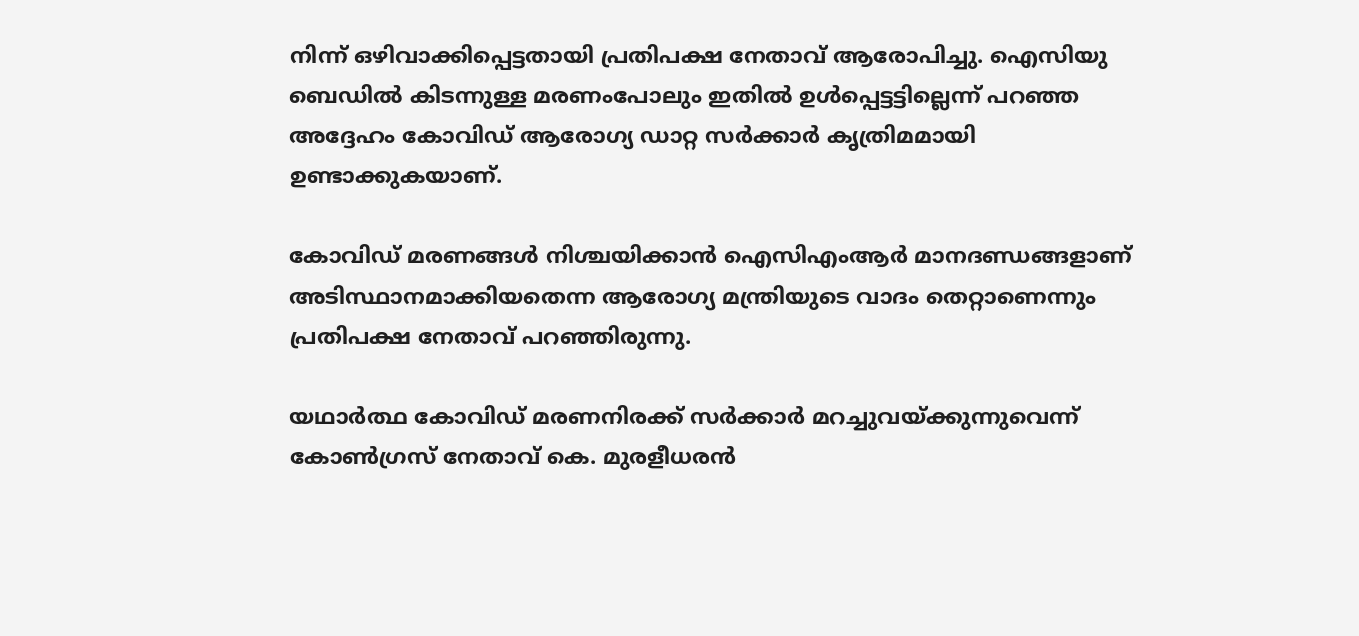നിന്ന് ഒഴിവാക്കിപ്പെട്ടതായി പ്രതിപക്ഷ നേതാവ് ആരോപിച്ചു. ഐസിയു ബെഡിൽ കിടന്നുള്ള മരണംപോലും ഇതിൽ ഉൾപ്പെട്ടട്ടില്ലെന്ന് പറഞ്ഞ അദ്ദേഹം കോവിഡ് ആരോഗ്യ ഡാറ്റ സർക്കാർ കൃത്രിമമായി ഉണ്ടാക്കുകയാണ്.

കോവിഡ് മരണങ്ങൾ നിശ്ചയിക്കാൻ ഐസിഎംആർ മാനദണ്ഡങ്ങളാണ് അടിസ്ഥാനമാക്കിയതെന്ന ആരോഗ്യ മന്ത്രിയുടെ വാദം തെറ്റാണെന്നും പ്രതിപക്ഷ നേതാവ് പറഞ്ഞിരുന്നു.

യഥാർത്ഥ കോവിഡ് മരണനിരക്ക് സർക്കാർ മറച്ചുവയ്ക്കുന്നുവെന്ന് കോൺഗ്രസ് നേതാവ് കെ. മുരളീധരൻ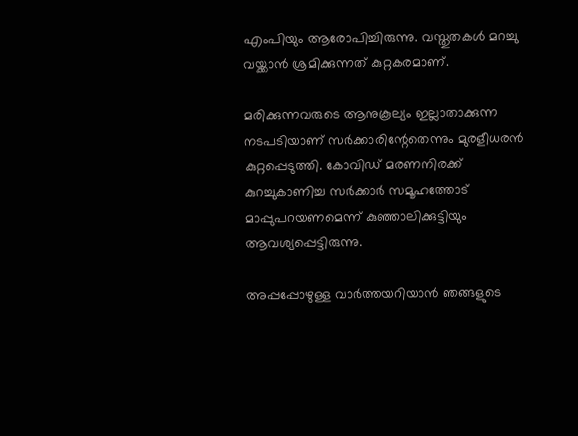എംപിയും ആരോപിച്ചിരുന്നു. വസ്തുതകൾ മറച്ചു വയ്ക്കാൻ ശ്രമിക്കുന്നത് കുറ്റകരമാണ്.

മരിക്കുന്നവരുടെ ആനുകൂല്യം ഇല്ലാതാക്കുന്ന നടപടിയാണ് സർക്കാരിന്റേതെന്നും മുരളീധരൻ കുറ്റപ്പെടുത്തി. കോവിഡ് മരണനിരക്ക് കുറച്ചുകാണിച്ച സർക്കാർ സമൂഹത്തോട് മാപ്പുപറയണമെന്ന് കുഞ്ഞാലിക്കുട്ടിയും ആവശ്യപ്പെട്ടിരുന്നു.

അപ്പപ്പോഴുള്ള വാര്‍ത്തയറിയാന്‍ ഞങ്ങളുടെ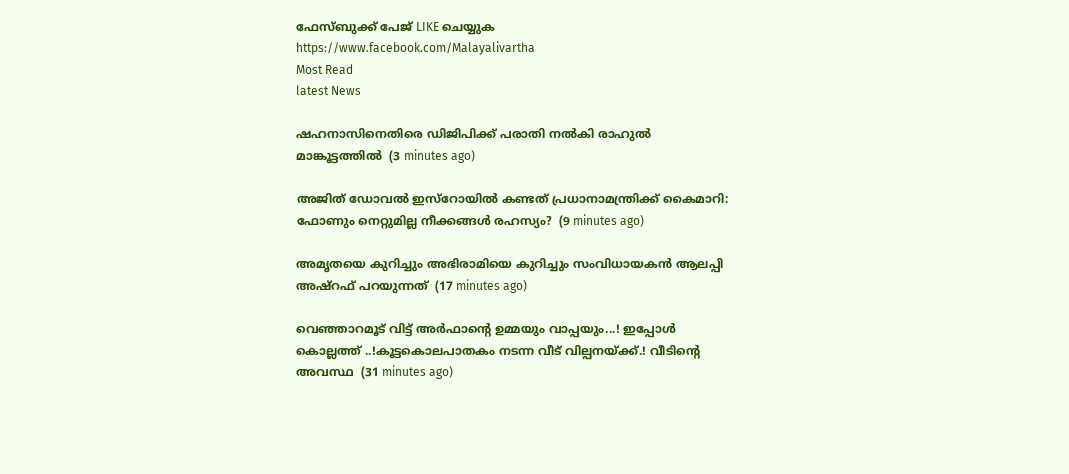ഫേസ്‌ബുക്ക്‌ പേജ് LIKE ചെയ്യുക
https://www.facebook.com/Malayalivartha
Most Read
latest News

ഷഹനാസിനെതിരെ ഡിജിപിക്ക് പരാതി നല്‍കി രാഹുല്‍ മാങ്കൂട്ടത്തില്‍  (3 minutes ago)

അജിത് ഡോവൽ ഇസ്റോയിൽ കണ്ടത് പ്രധാനാമന്ത്രിക്ക് കൈമാറി: ഫോണും നെറ്റുമില്ല നീക്കങ്ങൾ രഹസ്യം?  (9 minutes ago)

അമൃതയെ കുറിച്ചും അഭിരാമിയെ കുറിച്ചും സംവിധായകന്‍ ആലപ്പി അഷ്‌റഫ് പറയുന്നത്  (17 minutes ago)

വെഞ്ഞാറമൂട് വിട്ട് അർഫാന്റെ ഉമ്മയും വാപ്പയും...! ഇപ്പോൾ കൊല്ലത്ത് ..!കൂട്ടകൊലപാതകം നടന്ന വീട് വില്പനയ്ക്ക്.! വീടിന്റെ അവസ്ഥ  (31 minutes ago)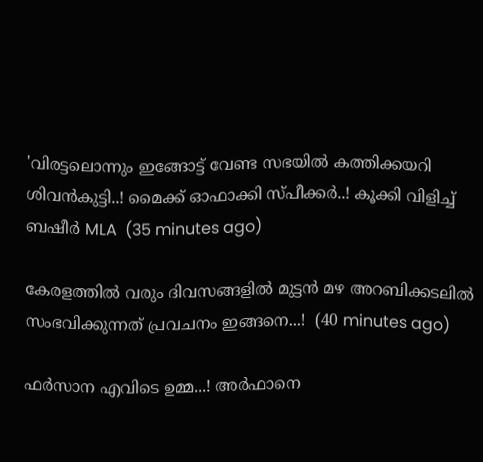'വിരട്ടലൊന്നും ഇങ്ങോട്ട് വേണ്ട സഭയിൽ കത്തിക്കയറി ശിവൻകുട്ടി..! മൈക്ക് ഓഫാക്കി സ്പീക്കർ..! കൂക്കി വിളിച്ച് ബഷീർ MLA  (35 minutes ago)

കേരളത്തിൽ വരും ദിവസങ്ങളിൽ മുട്ടൻ മഴ അറബിക്കടലിൽ സംഭവിക്കുന്നത് പ്രവചനം ഇങ്ങനെ...!  (40 minutes ago)

ഫർസാന എവിടെ ഉമ്മ...! അർഫാനെ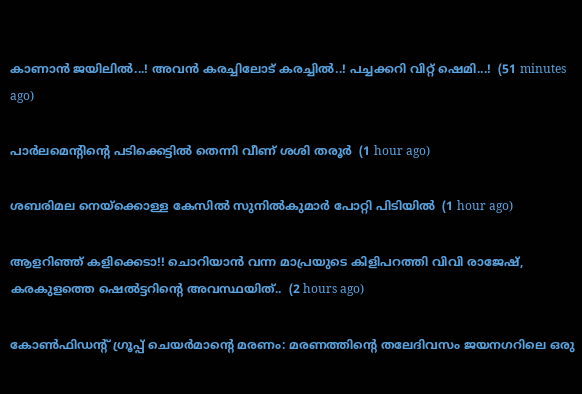കാണാൻ ജയിലിൽ...! അവൻ കരച്ചിലോട് കരച്ചിൽ..! പച്ചക്കറി വിറ്റ് ഷെമി...!  (51 minutes ago)

പാര്‍ലമെന്റിന്റെ പടിക്കെട്ടില്‍ തെന്നി വീണ് ശശി തരൂര്‍  (1 hour ago)

ശബരിമല നെയ്‌ക്കൊള്ള കേസില്‍ സുനില്‍കുമാര്‍ പോറ്റി പിടിയില്‍  (1 hour ago)

ആളറിഞ്ഞ് കളിക്കെടാ!! ചൊറിയാൻ വന്ന മാപ്രയുടെ കിളിപറത്തി വിവി രാജേഷ്, കരകുളത്തെ ഷെൽട്ടറിന്റെ അവസ്ഥയിത്..  (2 hours ago)

കോൺഫിഡന്റ് ഗ്രൂപ്പ് ചെയർമാന്റെ മരണം: മരണത്തിന്റെ തലേദിവസം ജയനഗറിലെ ഒരു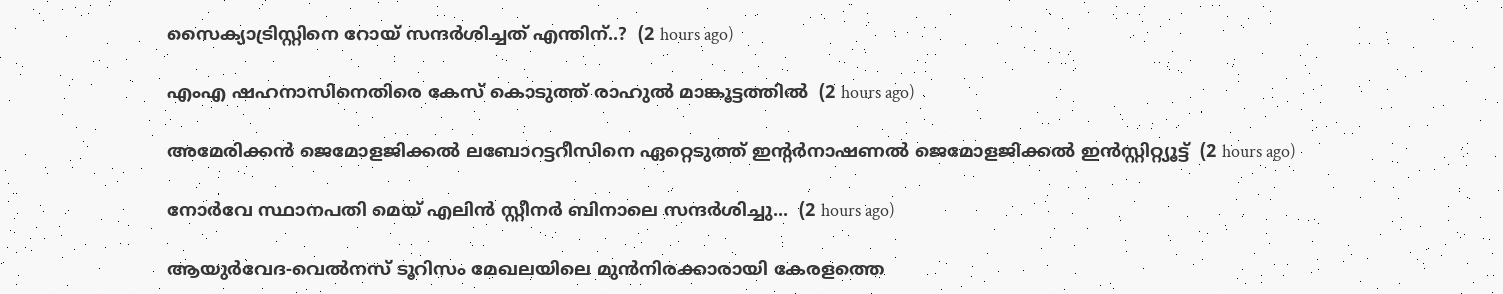സൈക്യാട്രിസ്റ്റിനെ റോയ് സന്ദർശിച്ചത് എന്തിന്..?  (2 hours ago)

എംഎ ഷഹനാസിനെതിരെ കേസ് കൊടുത്ത് രാഹുൽ മാങ്കൂട്ടത്തിൽ  (2 hours ago)

അമേരിക്കൻ ജെമോളജിക്കൽ ലബോറട്ടറീസിനെ ഏറ്റെടുത്ത് ഇൻ്റർനാഷണൽ ജെമോളജിക്കൽ ഇൻസ്റ്റിറ്റ്യൂട്ട്  (2 hours ago)

നോർവേ സ്ഥാനപതി മെയ് എലിൻ സ്റ്റീനർ ബിനാലെ സന്ദർശിച്ചു...  (2 hours ago)

ആയുര്‍വേദ-വെല്‍നസ് ടൂറിസം മേഖലയിലെ മുന്‍നിരക്കാരായി കേരളത്തെ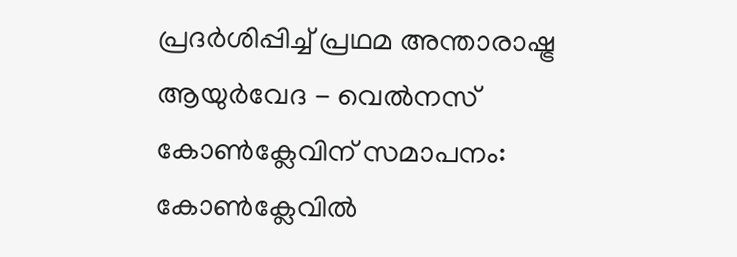പ്രദര്‍ശിപ്പിച്ച് പ്രഥമ അന്താരാഷ്ട്ര ആയുര്‍വേദ - വെല്‍നസ് കോണ്‍ക്ലേവിന് സമാപനം: കോണ്‍ക്ലേവില്‍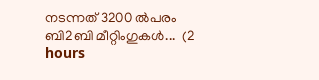നടന്നത് 3200 ല്‍പരം ബി2ബി മീറ്റിംഗുകള്‍...  (2 hours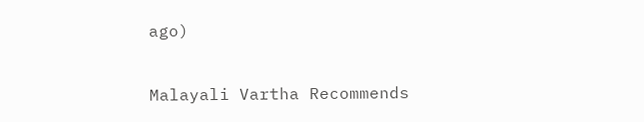ago)

Malayali Vartha Recommends